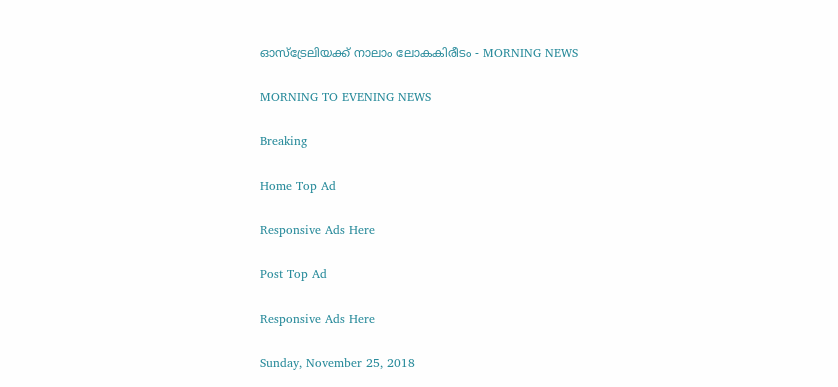ഓസ്‌ട്രേലിയക്ക് നാലാം ലോകകിരീടം - MORNING NEWS

MORNING TO EVENING NEWS

Breaking

Home Top Ad

Responsive Ads Here

Post Top Ad

Responsive Ads Here

Sunday, November 25, 2018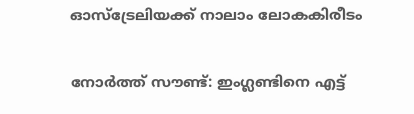ഓസ്‌ട്രേലിയക്ക് നാലാം ലോകകിരീടം

നോർത്ത് സൗണ്ട്: ഇംഗ്ലണ്ടിനെ എട്ട്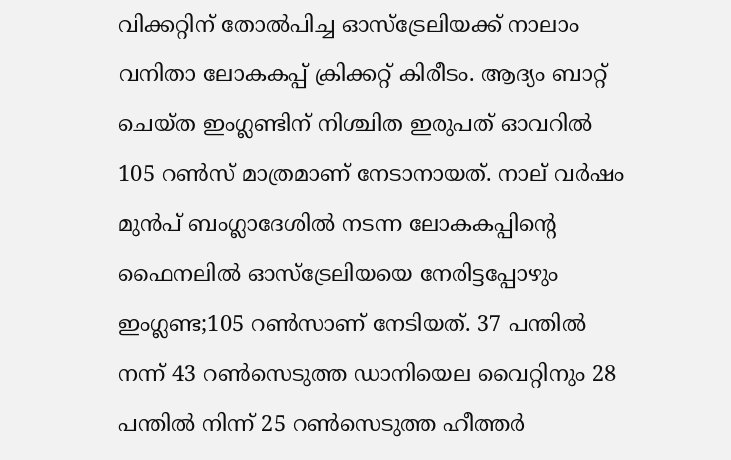വിക്കറ്റിന് തോൽപിച്ച ഓസ്ട്രേലിയക്ക് നാലാം വനിതാ ലോകകപ്പ് ക്രിക്കറ്റ് കിരീടം. ആദ്യം ബാറ്റ് ചെയ്ത ഇംഗ്ലണ്ടിന് നിശ്ചിത ഇരുപത് ഓവറിൽ 105 റൺസ് മാത്രമാണ് നേടാനായത്. നാല് വർഷം മുൻപ് ബംഗ്ലാദേശിൽ നടന്ന ലോകകപ്പിന്റെ ഫൈനലിൽ ഓസ്ട്രേലിയയെ നേരിട്ടപ്പോഴും ഇംഗ്ലണ്ട;105 റൺസാണ് നേടിയത്. 37 പന്തിൽ നന്ന് 43 റൺസെടുത്ത ഡാനിയെല വൈറ്റിനും 28 പന്തിൽ നിന്ന് 25 റൺസെടുത്ത ഹീത്തർ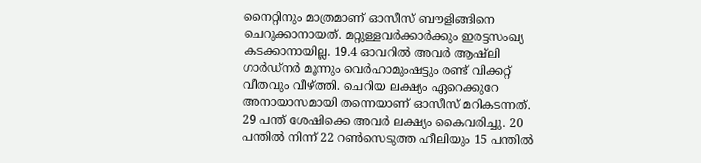നൈറ്റിനും മാത്രമാണ് ഓസീസ് ബൗളിങ്ങിനെ ചെറുക്കാനായത്. മറ്റുള്ളവർക്കാർക്കും ഇരട്ടസംഖ്യ കടക്കാനായില്ല. 19.4 ഓവറിൽ അവർ ആഷ്ലി ഗാർഡ്നർ മൂന്നും വെർഹാമുംഷട്ടും രണ്ട് വിക്കറ്റ് വീതവും വീഴ്ത്തി. ചെറിയ ലക്ഷ്യം ഏറെക്കുറേ അനായാസമായി തന്നെയാണ് ഓസീസ് മറികടന്നത്. 29 പന്ത് ശേഷിക്കെ അവർ ലക്ഷ്യം കൈവരിച്ചു. 20 പന്തിൽ നിന്ന് 22 റൺസെടുത്ത ഹീലിയും 15 പന്തിൽ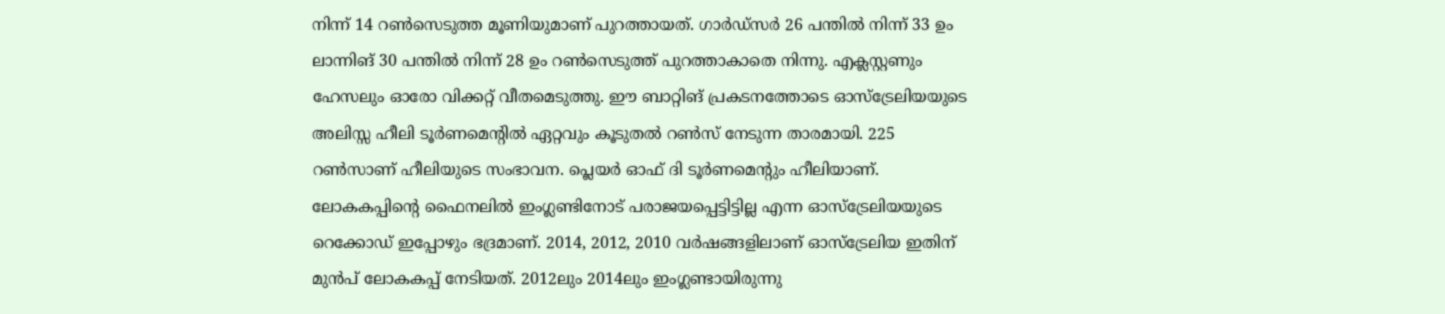നിന്ന് 14 റൺസെടുത്ത മൂണിയുമാണ് പുറത്തായത്. ഗാർഡ്സർ 26 പന്തിൽ നിന്ന് 33 ഉം ലാന്നിങ് 30 പന്തിൽ നിന്ന് 28 ഉം റൺസെടുത്ത് പുറത്താകാതെ നിന്നു. എക്ലസ്റ്റണും ഹേസലും ഓരോ വിക്കറ്റ് വീതമെടുത്തു. ഈ ബാറ്റിങ് പ്രകടനത്തോടെ ഓസ്ട്രേലിയയുടെ അലിസ്സ ഹീലി ടൂർണമെന്റിൽ ഏറ്റവും കൂടുതൽ റൺസ് നേടുന്ന താരമായി. 225 റൺസാണ് ഹീലിയുടെ സംഭാവന. പ്ലെയർ ഓഫ് ദി ടൂർണമെന്റും ഹീലിയാണ്. ലോകകപ്പിന്റെ ഫൈനലിൽ ഇംഗ്ലണ്ടിനോട് പരാജയപ്പെട്ടിട്ടില്ല എന്ന ഓസ്ട്രേലിയയുടെ റെക്കോഡ് ഇപ്പോഴും ഭദ്രമാണ്. 2014, 2012, 2010 വർഷങ്ങളിലാണ് ഓസ്ട്രേലിയ ഇതിന് മുൻപ് ലോകകപ്പ് നേടിയത്. 2012ലും 2014ലും ഇംഗ്ലണ്ടായിരുന്നു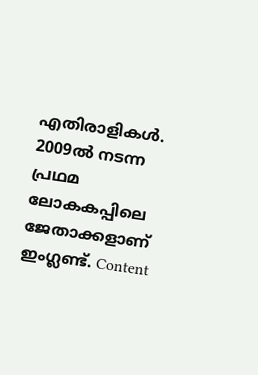എതിരാളികൾ. 2009ൽ നടന്ന പ്രഥമ ലോകകപ്പിലെ ജേതാക്കളാണ് ഇംഗ്ലണ്ട്. Content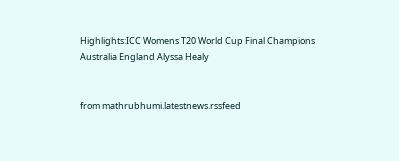Highlights:ICC Womens T20 World Cup Final Champions Australia England Alyssa Healy


from mathrubhumi.latestnews.rssfeed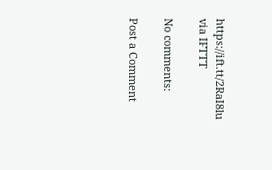https://ift.tt/2RaI8lu
via IFTTT

No comments:

Post a Comment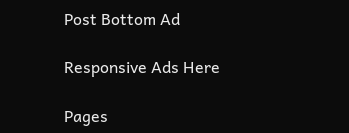Post Bottom Ad

Responsive Ads Here

Pages